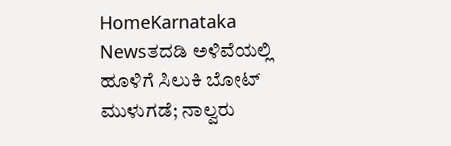HomeKarnataka Newsತದಡಿ ಅಳಿವೆಯಲ್ಲಿ ಹೂಳಿಗೆ ಸಿಲುಕಿ ಬೋಟ್ ಮುಳುಗಡೆ; ನಾಲ್ವರು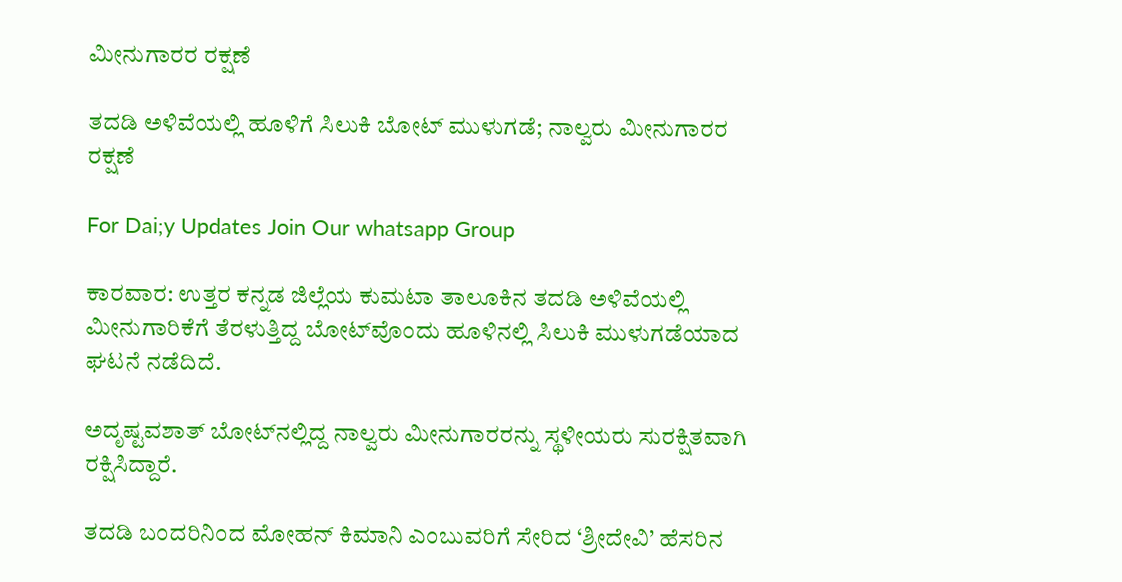ಮೀನುಗಾರರ ರಕ್ಷಣೆ

ತದಡಿ ಅಳಿವೆಯಲ್ಲಿ ಹೂಳಿಗೆ ಸಿಲುಕಿ ಬೋಟ್ ಮುಳುಗಡೆ; ನಾಲ್ವರು ಮೀನುಗಾರರ ರಕ್ಷಣೆ

For Dai;y Updates Join Our whatsapp Group

ಕಾರವಾರ: ಉತ್ತರ ಕನ್ನಡ ಜಿಲ್ಲೆಯ ಕುಮಟಾ ತಾಲೂಕಿನ ತದಡಿ ಅಳಿವೆಯಲ್ಲಿ ಮೀನುಗಾರಿಕೆಗೆ ತೆರಳುತ್ತಿದ್ದ ಬೋಟ್‌ವೊಂದು ಹೂಳಿನಲ್ಲಿ ಸಿಲುಕಿ ಮುಳುಗಡೆಯಾದ ಘಟನೆ ನಡೆದಿದೆ.

ಅದೃಷ್ಟವಶಾತ್ ಬೋಟ್‌ನಲ್ಲಿದ್ದ ನಾಲ್ವರು ಮೀನುಗಾರರನ್ನು ಸ್ಥಳೀಯರು ಸುರಕ್ಷಿತವಾಗಿ ರಕ್ಷಿಸಿದ್ದಾರೆ.

ತದಡಿ ಬಂದರಿನಿಂದ ಮೋಹನ್ ಕಿಮಾನಿ ಎಂಬುವರಿಗೆ ಸೇರಿದ ‘ಶ್ರೀದೇವಿ’ ಹೆಸರಿನ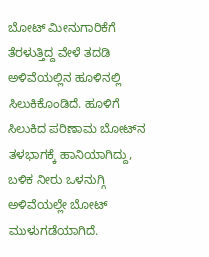ಬೋಟ್ ಮೀನುಗಾರಿಕೆಗೆ ತೆರಳುತ್ತಿದ್ದ ವೇಳೆ ತದಡಿ ಅಳಿವೆಯಲ್ಲಿನ ಹೂಳಿನಲ್ಲಿ ಸಿಲುಕಿಕೊಂಡಿದೆ. ಹೂಳಿಗೆ ಸಿಲುಕಿದ ಪರಿಣಾಮ ಬೋಟ್‌ನ ತಳಭಾಗಕ್ಕೆ ಹಾನಿಯಾಗಿದ್ದು, ಬಳಿಕ ನೀರು ಒಳನುಗ್ಗಿ ಅಳಿವೆಯಲ್ಲೇ ಬೋಟ್ ಮುಳುಗಡೆಯಾಗಿದೆ.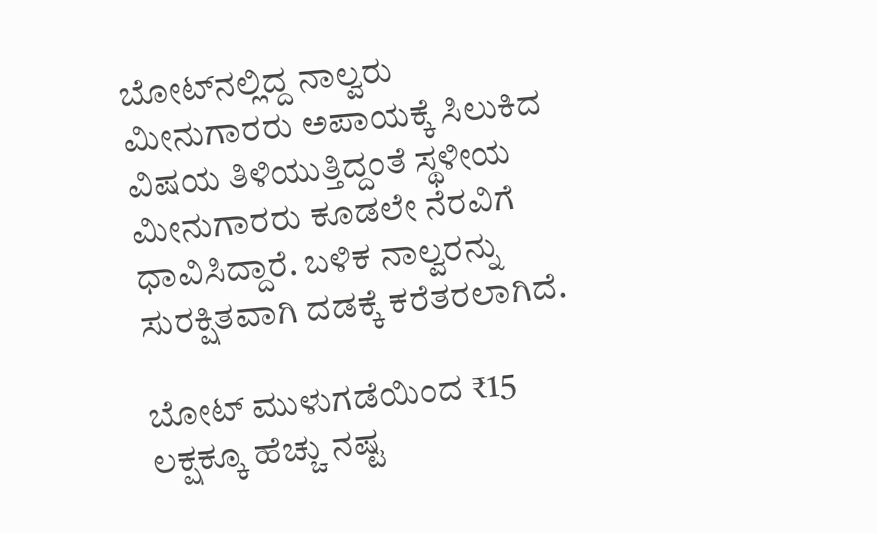ಬೋಟ್‌ನಲ್ಲಿದ್ದ ನಾಲ್ವರು ಮೀನುಗಾರರು ಅಪಾಯಕ್ಕೆ ಸಿಲುಕಿದ ವಿಷಯ ತಿಳಿಯುತ್ತಿದ್ದಂತೆ ಸ್ಥಳೀಯ ಮೀನುಗಾರರು ಕೂಡಲೇ ನೆರವಿಗೆ ಧಾವಿಸಿದ್ದಾರೆ. ಬಳಿಕ ನಾಲ್ವರನ್ನು ಸುರಕ್ಷಿತವಾಗಿ ದಡಕ್ಕೆ ಕರೆತರಲಾಗಿದೆ.

ಬೋಟ್ ಮುಳುಗಡೆಯಿಂದ ₹15 ಲಕ್ಷಕ್ಕೂ ಹೆಚ್ಚು ನಷ್ಟ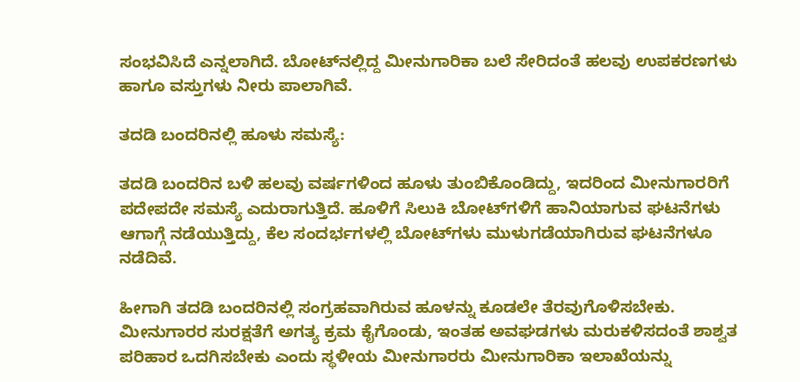ಸಂಭವಿಸಿದೆ ಎನ್ನಲಾಗಿದೆ. ಬೋಟ್‌ನಲ್ಲಿದ್ದ ಮೀನುಗಾರಿಕಾ ಬಲೆ ಸೇರಿದಂತೆ ಹಲವು ಉಪಕರಣಗಳು ಹಾಗೂ ವಸ್ತುಗಳು ನೀರು ಪಾಲಾಗಿವೆ.

ತದಡಿ ಬಂದರಿನಲ್ಲಿ ಹೂಳು ಸಮಸ್ಯೆ:

ತದಡಿ ಬಂದರಿನ ಬಳಿ ಹಲವು ವರ್ಷಗಳಿಂದ ಹೂಳು ತುಂಬಿಕೊಂಡಿದ್ದು, ಇದರಿಂದ ಮೀನುಗಾರರಿಗೆ ಪದೇಪದೇ ಸಮಸ್ಯೆ ಎದುರಾಗುತ್ತಿದೆ. ಹೂಳಿಗೆ ಸಿಲುಕಿ ಬೋಟ್‌ಗಳಿಗೆ ಹಾನಿಯಾಗುವ ಘಟನೆಗಳು ಆಗಾಗ್ಗೆ ನಡೆಯುತ್ತಿದ್ದು, ಕೆಲ ಸಂದರ್ಭಗಳಲ್ಲಿ ಬೋಟ್‌ಗಳು ಮುಳುಗಡೆಯಾಗಿರುವ ಘಟನೆಗಳೂ ನಡೆದಿವೆ.

ಹೀಗಾಗಿ ತದಡಿ ಬಂದರಿನಲ್ಲಿ ಸಂಗ್ರಹವಾಗಿರುವ ಹೂಳನ್ನು ಕೂಡಲೇ ತೆರವುಗೊಳಿಸಬೇಕು. ಮೀನುಗಾರರ ಸುರಕ್ಷತೆಗೆ ಅಗತ್ಯ ಕ್ರಮ ಕೈಗೊಂಡು, ಇಂತಹ ಅವಘಡಗಳು ಮರುಕಳಿಸದಂತೆ ಶಾಶ್ವತ ಪರಿಹಾರ ಒದಗಿಸಬೇಕು ಎಂದು ಸ್ಥಳೀಯ ಮೀನುಗಾರರು ಮೀನುಗಾರಿಕಾ ಇಲಾಖೆಯನ್ನು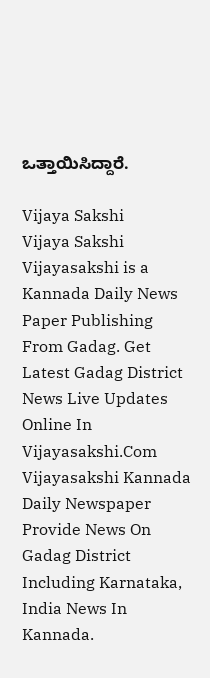ಒತ್ತಾಯಿಸಿದ್ದಾರೆ.

Vijaya Sakshi
Vijaya Sakshi
Vijayasakshi is a Kannada Daily News Paper Publishing From Gadag. Get Latest Gadag District News Live Updates Online In Vijayasakshi.Com Vijayasakshi Kannada Daily Newspaper Provide News On Gadag District Including Karnataka, India News In Kannada.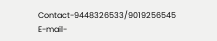Contact-9448326533/9019256545 E-mail-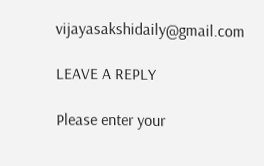vijayasakshidaily@gmail.com

LEAVE A REPLY

Please enter your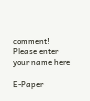comment!
Please enter your name here

E-Paper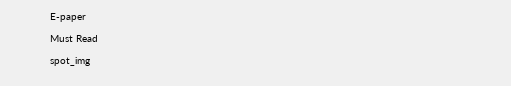E-paper

Must Read

spot_img